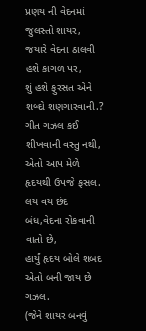પ્રણય ની વેદનમાં જુલસ્તો શાયર,
જયારે વેદના ઠાલવી હશે કાગળ પર,
શું હશે ફુરસત એને શબ્દો શણગારવાની.?
ગીત ગઝલ કઈ શીખવાની વસ્તુ નથી,
એતો આપ મેળે હૃદયથી ઉપજે ફસલ.
લય વય છંદ બંધ,વેદના રોકવાની વાતો છે,
હાર્યું હૃદય બોલે શબદ એતો બની જાય છે ગઝલ.
(જેને શાયર બનવું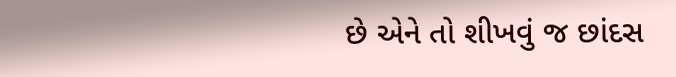છે એને તો શીખવું જ છાંદસ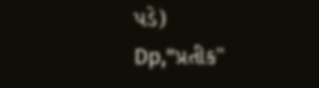પડે)
Dp,"પ્રતીક"